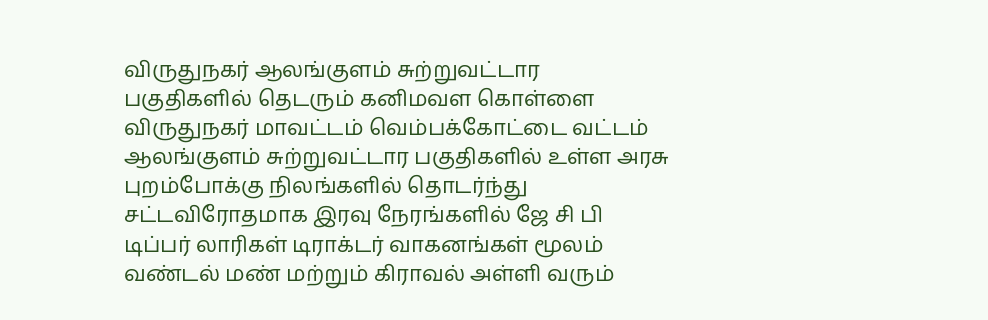விருதுநகர் ஆலங்குளம் சுற்றுவட்டார பகுதிகளில் தெடரும் கனிமவள கொள்ளை
விருதுநகர் மாவட்டம் வெம்பக்கோட்டை வட்டம் ஆலங்குளம் சுற்றுவட்டார பகுதிகளில் உள்ள அரசு புறம்போக்கு நிலங்களில் தொடர்ந்து சட்டவிரோதமாக இரவு நேரங்களில் ஜே சி பி டிப்பர் லாரிகள் டிராக்டர் வாகனங்கள் மூலம் வண்டல் மண் மற்றும் கிராவல் அள்ளி வரும்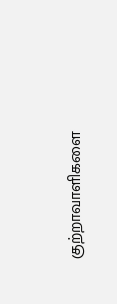குற்றாவாளிகளை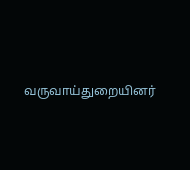வருவாய்துறையினர்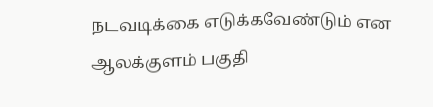நடவடிக்கை எடுக்கவேண்டும் என ஆலக்குளம் பகுதி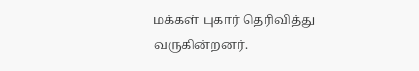மக்கள் புகார் தெரிவித்து வருகின்றனர்.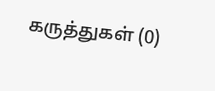கருத்துகள் (0)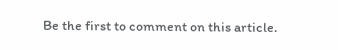Be the first to comment on this article.